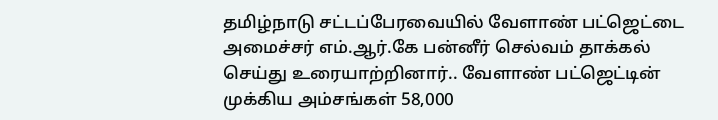தமிழ்நாடு சட்டப்பேரவையில் வேளாண் பட்ஜெட்டை அமைச்சர் எம்.ஆர்.கே பன்னீர் செல்வம் தாக்கல் செய்து உரையாற்றினார்.. வேளாண் பட்ஜெட்டின் முக்கிய அம்சங்கள் 58,000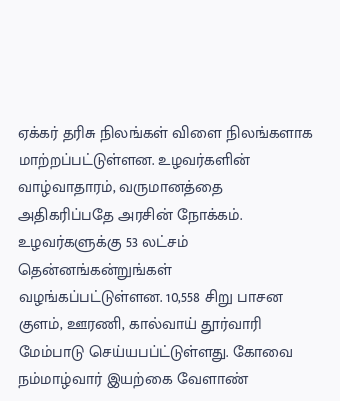ஏக்கர் தரிசு நிலங்கள் விளை நிலங்களாக மாற்றப்பட்டுள்ளன. உழவர்களின் வாழ்வாதாரம், வருமானத்தை அதிகரிப்பதே அரசின் நோக்கம். உழவர்களுக்கு 53 லட்சம் தென்னங்கன்றுங்கள் வழங்கப்பட்டுள்ளன. 10,558 சிறு பாசன குளம், ஊரணி, கால்வாய் தூர்வாரி மேம்பாடு செய்யபப்ட்டுள்ளது. கோவை நம்மாழ்வார் இயற்கை வேளாண்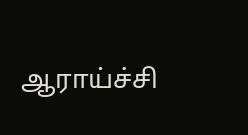ஆராய்ச்சி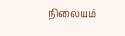நிலையம்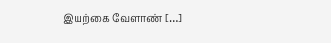இயற்கை வேளாண் […]